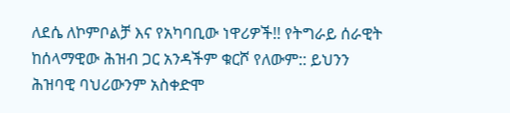ለደሴ ለኮምቦልቻ እና የአካባቢው ነዋሪዎች!! የትግራይ ሰራዊት ከሰላማዊው ሕዝብ ጋር አንዳችም ቁርሾ የለውም:: ይህንን ሕዝባዊ ባህሪውንም አስቀድሞ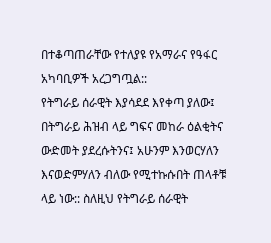በተቆጣጠራቸው የተለያዩ የአማራና የዓፋር አካባቢዎች አረጋግጧል::
የትግራይ ሰራዊት እያሳደደ እየቀጣ ያለው፤ በትግራይ ሕዝብ ላይ ግፍና መከራ ዕልቂትና ውድመት ያደረሱትንና፤ አሁንም እንወርሃለን እናወድምሃለን ብለው የሚተኩሱበት ጠላቶቹ ላይ ነው:: ስለዚህ የትግራይ ሰራዊት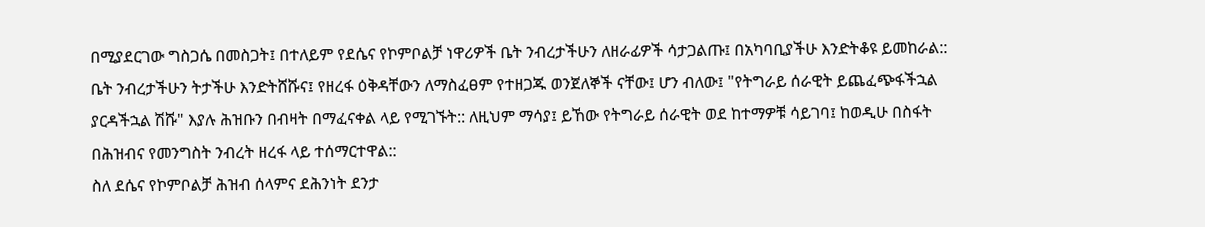በሚያደርገው ግስጋሴ በመስጋት፤ በተለይም የደሴና የኮምቦልቻ ነዋሪዎች ቤት ንብረታችሁን ለዘራፊዎች ሳታጋልጡ፤ በአካባቢያችሁ እንድትቆዩ ይመከራል::
ቤት ንብረታችሁን ትታችሁ እንድትሸሹና፤ የዘረፋ ዕቅዳቸውን ለማስፈፀም የተዘጋጁ ወንጀለኞች ናቸው፤ ሆን ብለው፤ "የትግራይ ሰራዊት ይጨፈጭፋችኋል ያርዳችኋል ሽሹ" እያሉ ሕዝቡን በብዛት በማፈናቀል ላይ የሚገኙት:: ለዚህም ማሳያ፤ ይኸው የትግራይ ሰራዊት ወደ ከተማዎቹ ሳይገባ፤ ከወዲሁ በስፋት በሕዝብና የመንግስት ንብረት ዘረፋ ላይ ተሰማርተዋል::
ስለ ደሴና የኮምቦልቻ ሕዝብ ሰላምና ደሕንነት ደንታ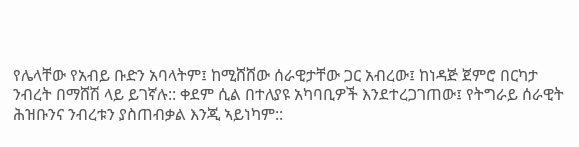የሌላቸው የአብይ ቡድን አባላትም፤ ከሚሸሸው ሰራዊታቸው ጋር አብረው፤ ከነዳጅ ጀምሮ በርካታ ንብረት በማሸሽ ላይ ይገኛሉ:: ቀደም ሲል በተለያዩ አካባቢዎች እንደተረጋገጠው፤ የትግራይ ሰራዊት ሕዝቡንና ንብረቱን ያስጠብቃል እንጂ ኣይነካም::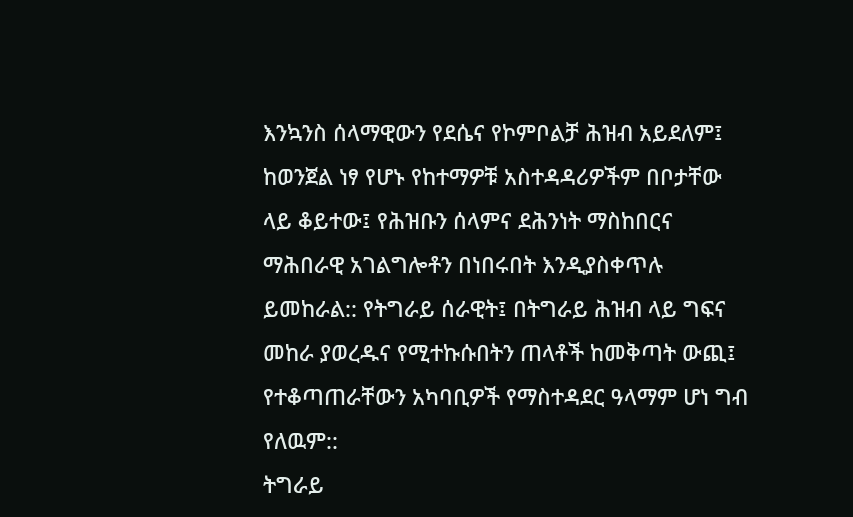እንኳንስ ሰላማዊውን የደሴና የኮምቦልቻ ሕዝብ አይደለም፤ ከወንጀል ነፃ የሆኑ የከተማዎቹ አስተዳዳሪዎችም በቦታቸው ላይ ቆይተው፤ የሕዝቡን ሰላምና ደሕንነት ማስከበርና ማሕበራዊ አገልግሎቶን በነበሩበት እንዲያስቀጥሉ ይመከራል:: የትግራይ ሰራዊት፤ በትግራይ ሕዝብ ላይ ግፍና መከራ ያወረዱና የሚተኩሱበትን ጠላቶች ከመቅጣት ውጪ፤ የተቆጣጠራቸውን አካባቢዎች የማስተዳደር ዓላማም ሆነ ግብ የለዉም::
ትግራይ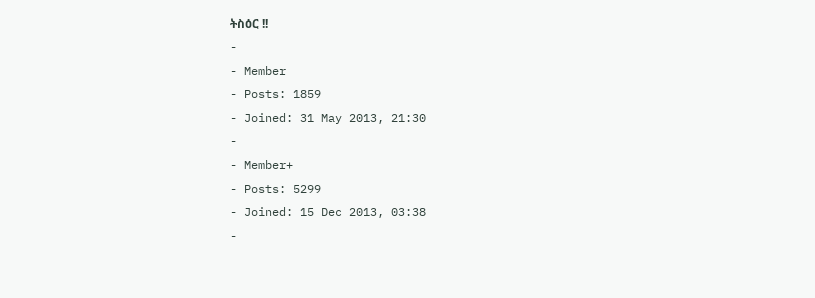ትስዕር !!
-
- Member
- Posts: 1859
- Joined: 31 May 2013, 21:30
-
- Member+
- Posts: 5299
- Joined: 15 Dec 2013, 03:38
-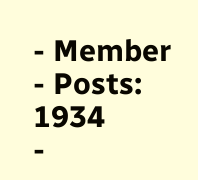- Member
- Posts: 1934
-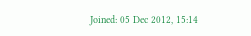Joined: 05 Dec 2012, 15:14